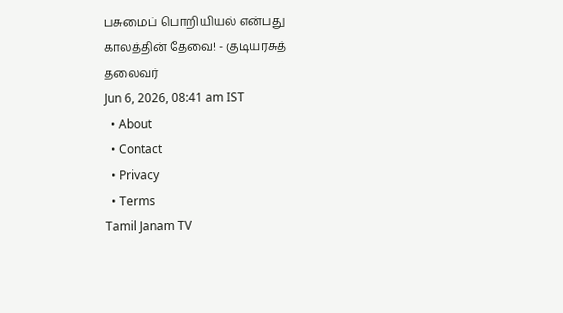பசுமைப் பொறியியல் என்பது காலத்தின் தேவை! - குடியரசுத் தலைவர்
Jun 6, 2026, 08:41 am IST
  • About
  • Contact
  • Privacy
  • Terms
Tamil Janam TV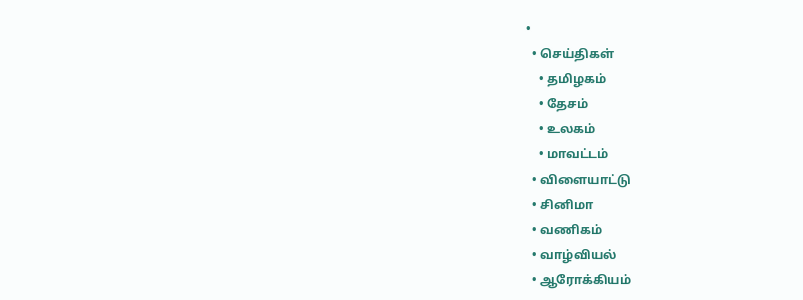•
  • செய்திகள்
    • தமிழகம்
    • தேசம்
    • உலகம்
    • மாவட்டம்
  • விளையாட்டு
  • சினிமா
  • வணிகம்
  • வாழ்வியல்
  • ஆரோக்கியம்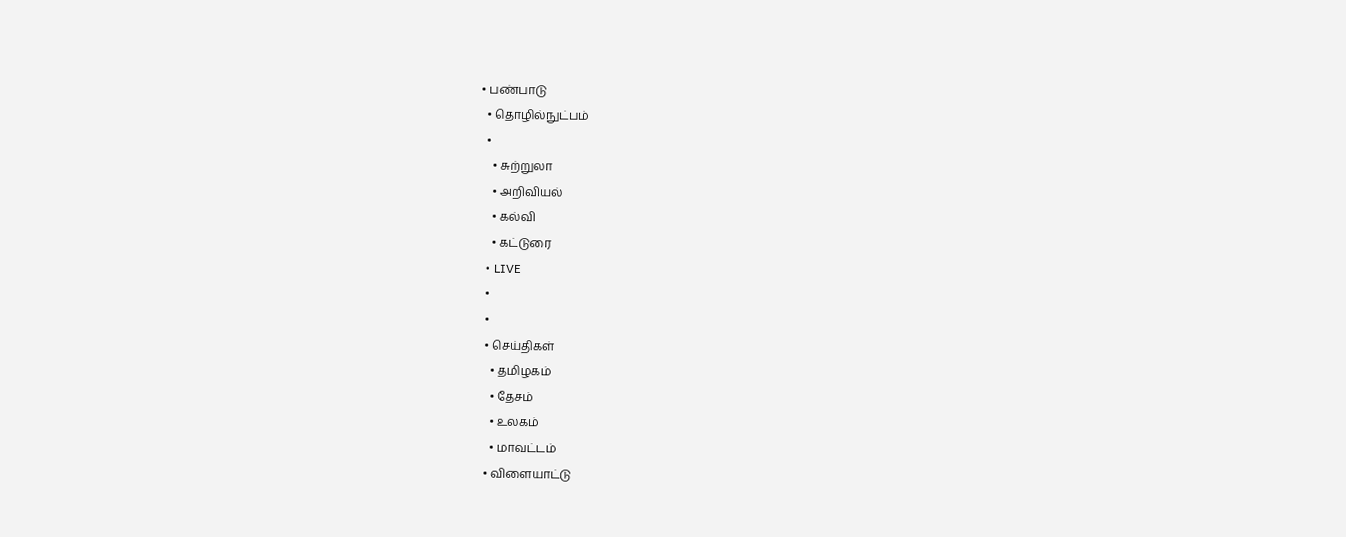• பண்பாடு
  • தொழில்நுட்பம்
  •
    • சுற்றுலா
    • அறிவியல்
    • கல்வி
    • கட்டுரை
  • LIVE
  •
  •
  • செய்திகள்
    • தமிழகம்
    • தேசம்
    • உலகம்
    • மாவட்டம்
  • விளையாட்டு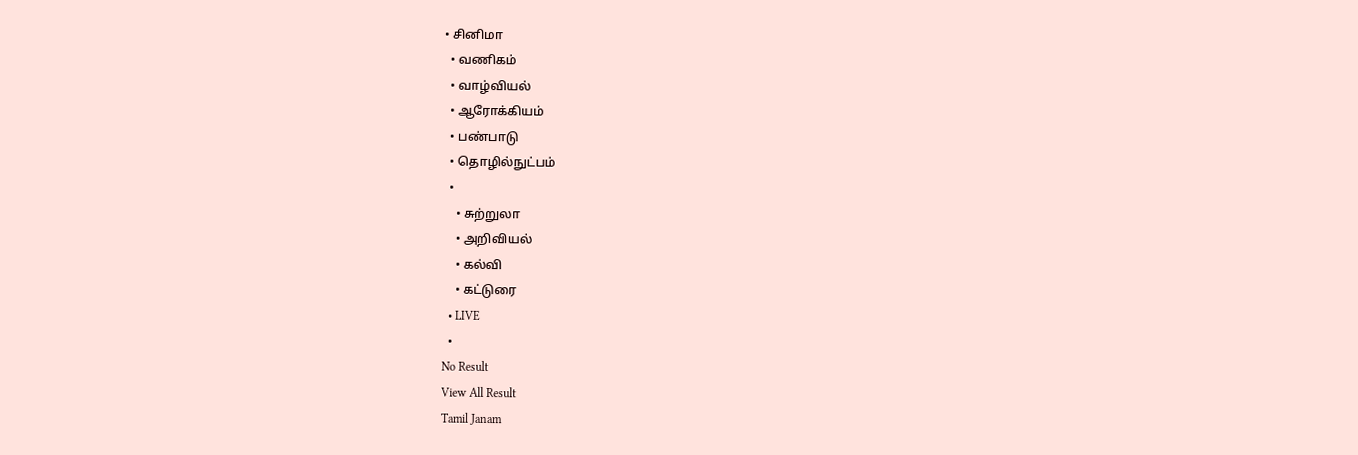• சினிமா
  • வணிகம்
  • வாழ்வியல்
  • ஆரோக்கியம்
  • பண்பாடு
  • தொழில்நுட்பம்
  •
    • சுற்றுலா
    • அறிவியல்
    • கல்வி
    • கட்டுரை
  • LIVE
  •
No Result
View All Result
Tamil Janam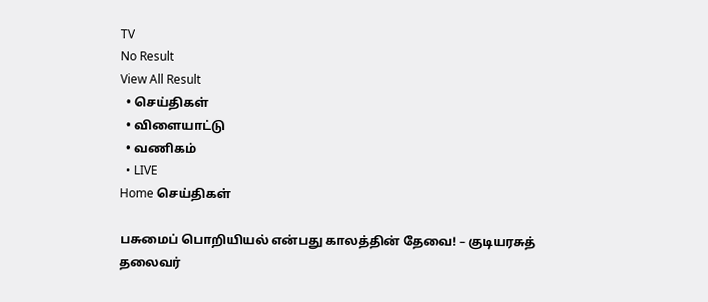TV
No Result
View All Result
  • செய்திகள்
  • விளையாட்டு
  • வணிகம்
  • LIVE
Home செய்திகள்

பசுமைப் பொறியியல் என்பது காலத்தின் தேவை! – குடியரசுத் தலைவர்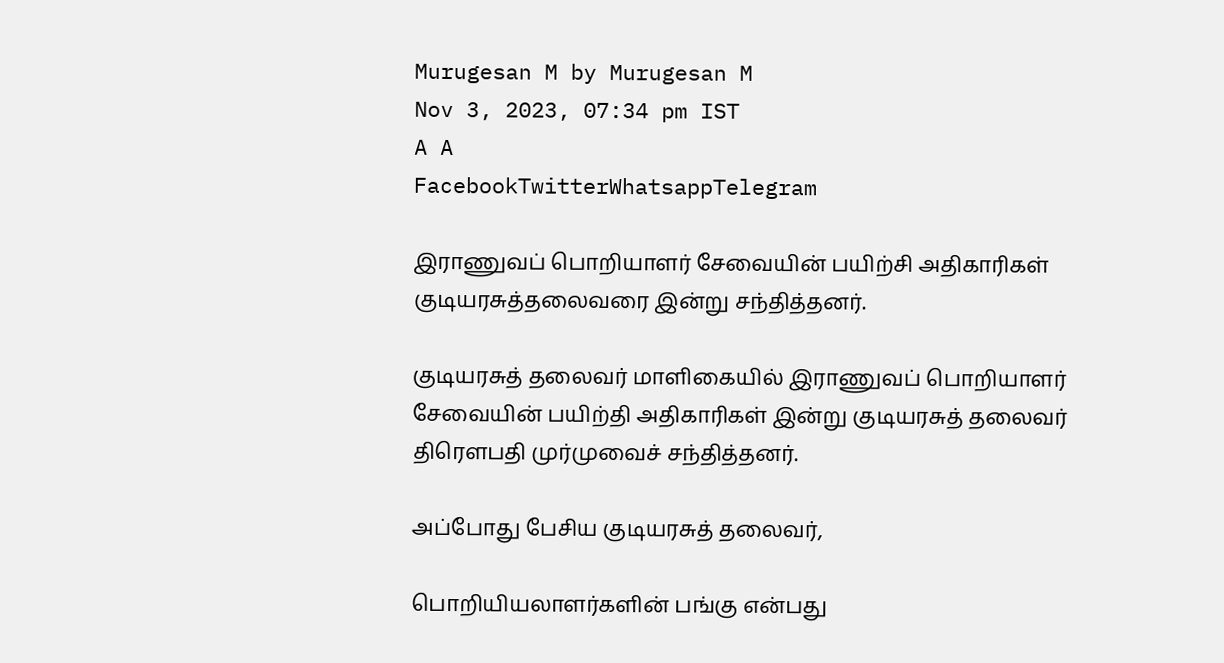Murugesan M by Murugesan M
Nov 3, 2023, 07:34 pm IST
A A
FacebookTwitterWhatsappTelegram

இராணுவப் பொறியாளர் சேவையின் பயிற்சி அதிகாரிகள் குடியரசுத்தலைவரை இன்று சந்தித்தனர்.

குடியரசுத் தலைவர் மாளிகையில் இராணுவப் பொறியாளர் சேவையின் பயிற்தி அதிகாரிகள் இன்று குடியரசுத் தலைவர் திரௌபதி முர்முவைச் சந்தித்தனர்.

அப்போது பேசிய குடியரசுத் தலைவர்,

பொறியியலாளர்களின் பங்கு என்பது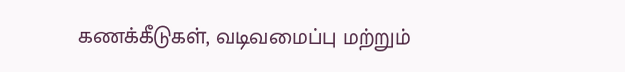கணக்கீடுகள், வடிவமைப்பு மற்றும்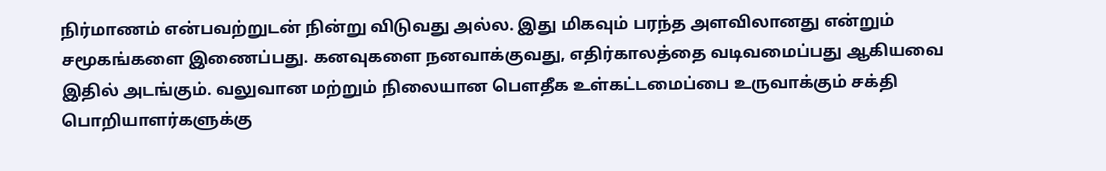நிர்மாணம் என்பவற்றுடன் நின்று விடுவது அல்ல. இது மிகவும் பரந்த அளவிலானது என்றும் சமூகங்களை இணைப்பது. கனவுகளை நனவாக்குவது, எதிர்காலத்தை வடிவமைப்பது ஆகியவை இதில் அடங்கும். வலுவான மற்றும் நிலையான பௌதீக உள்கட்டமைப்பை உருவாக்கும் சக்தி பொறியாளர்களுக்கு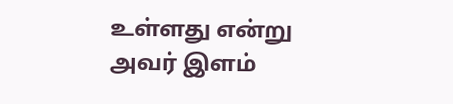உள்ளது என்று அவர் இளம்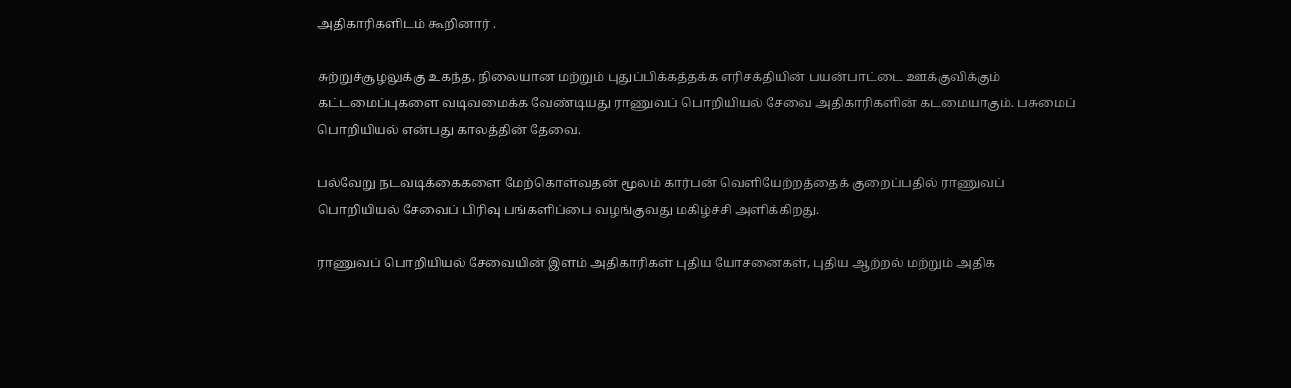அதிகாரிகளிடம் கூறினார் .

சுற்றுச்சூழலுக்கு உகந்த, நிலையான மற்றும் புதுப்பிக்கத்தக்க எரிசக்தியின் பயன்பாட்டை ஊக்குவிக்கும் கட்டமைப்புகளை வடிவமைக்க வேண்டியது ராணுவப் பொறியியல் சேவை அதிகாரிகளின் கடமையாகும். பசுமைப் பொறியியல் என்பது காலத்தின் தேவை.

பல்வேறு நடவடிக்கைகளை மேற்கொள்வதன் மூலம் கார்பன் வெளியேற்றத்தைக் குறைப்பதில் ராணுவப் பொறியியல் சேவைப் பிரிவு பங்களிப்பை வழங்குவது மகிழ்ச்சி அளிக்கிறது.

ராணுவப் பொறியியல் சேவையின் இளம் அதிகாரிகள் புதிய யோசனைகள், புதிய ஆற்றல் மற்றும் அதிக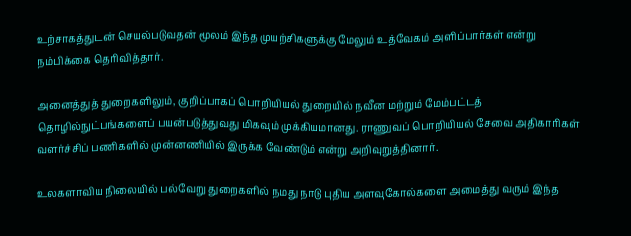உற்சாகத்துடன் செயல்படுவதன் மூலம் இந்த முயற்சிகளுக்கு மேலும் உத்வேகம் அளிப்பார்கள் என்று நம்பிக்கை தெரிவித்தார்.

அனைத்துத் துறைகளிலும், குறிப்பாகப் பொறியியல் துறையில் நவீன மற்றும் மேம்பட்டத்  தொழில்நுட்பங்களைப் பயன்படுத்துவது மிகவும் முக்கியமானது. ராணுவப் பொறியியல் சேவை அதிகாரிகள் வளர்ச்சிப் பணிகளில் முன்னணியில் இருக்க வேண்டும் என்று அறிவுறுத்தினார்.

உலகளாவிய நிலையில் பல்வேறு துறைகளில் நமது நாடு புதிய அளவுகோல்களை அமைத்து வரும் இந்த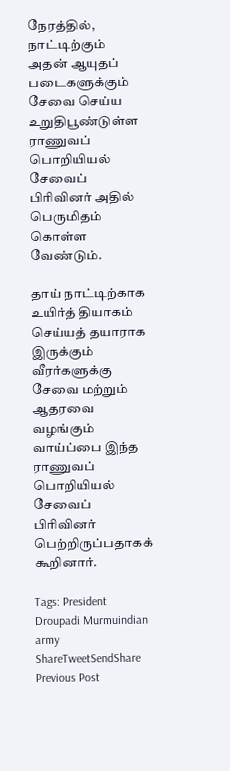நேரத்தில், நாட்டிற்கும் அதன் ஆயுதப் படைகளுக்கும் சேவை செய்ய உறுதிபூண்டுள்ள ராணுவப்  பொறியியல் சேவைப் பிரிவினர் அதில் பெருமிதம் கொள்ள வேண்டும்.

தாய் நாட்டிற்காக உயிர்த் தியாகம் செய்யத் தயாராக இருக்கும் வீரர்களுக்கு சேவை மற்றும் ஆதரவை வழங்கும் வாய்ப்பை இந்த ராணுவப் பொறியியல் சேவைப் பிரிவினர் பெற்றிருப்பதாகக் கூறினார்.

Tags: President Droupadi Murmuindian army
ShareTweetSendShare
Previous Post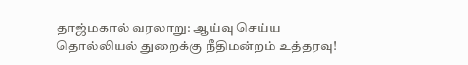தாஜ்மகால் வரலாறு: ஆய்வு செய்ய தொல்லியல் துறைக்கு நீதிமன்றம் உத்தரவு!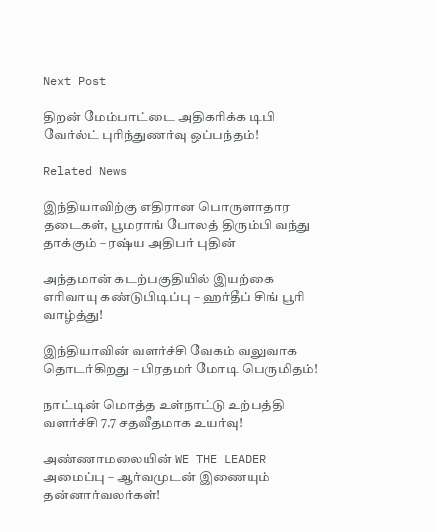Next Post

திறன் மேம்பாட்டை அதிகரிக்க டிபி வேர்ல்ட் புரிந்துணர்வு ஒப்பந்தம்!

Related News

இந்தியாவிற்கு எதிரான பொருளாதார தடைகள், பூமராங் போலத் திரும்பி வந்து தாக்கும் – ரஷ்ய அதிபர் புதின்

அந்தமான் கடற்பகுதியில் இயற்கை எரிவாயு கண்டுபிடிப்பு – ஹர்தீப் சிங் பூரி வாழ்த்து!

இந்தியாவின் வளர்ச்சி வேகம் வலுவாக தொடர்கிறது – பிரதமர் மோடி பெருமிதம்!

நாட்டின் மொத்த உள்நாட்டு உற்பத்தி வளர்ச்சி 7.7 சதவீதமாக உயர்வு!

அண்ணாமலையின் WE THE LEADER அமைப்பு – ஆர்வமுடன் இணையும் தன்னார்வலர்கள்!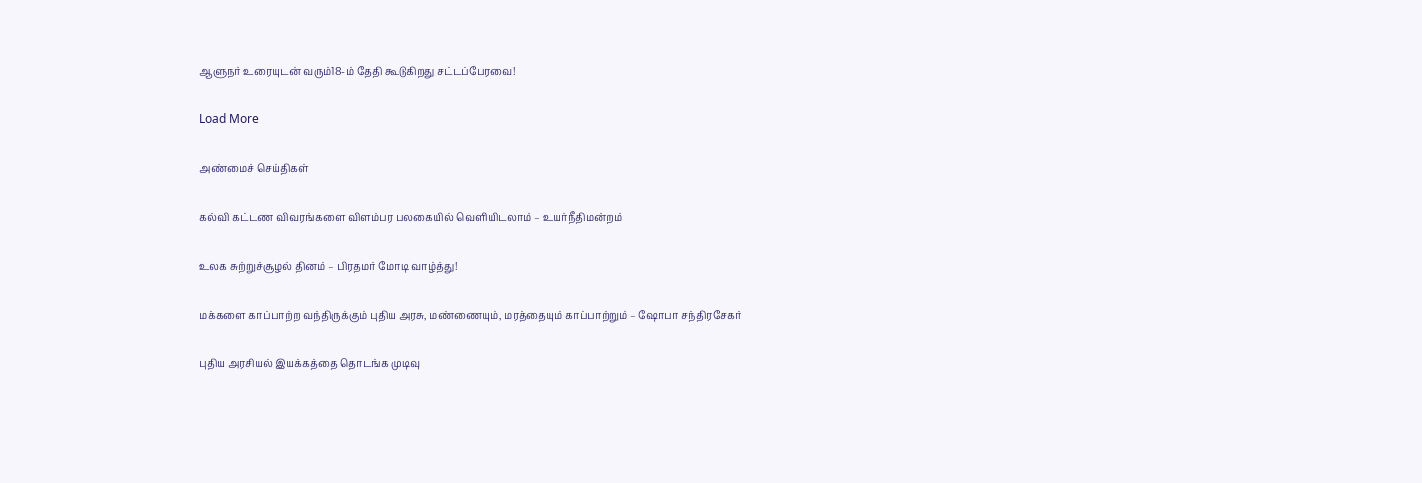ஆளுநர் உரையுடன் வரும்18-ம் தேதி கூடுகிறது சட்டப்பேரவை!

Load More

அண்மைச் செய்திகள்

கல்வி கட்டண விவரங்களை விளம்பர பலகையில் வெளியிடலாம் – உயர்நீதிமன்றம்

உலக சுற்றுச்சூழல் தினம் – பிரதமர் மோடி வாழ்த்து!

மக்களை காப்பாற்ற வந்திருக்கும் புதிய அரசு, மண்ணையும், மரத்தையும் காப்பாற்றும் – ஷோபா சந்திரசேகர்

புதிய அரசியல் இயக்கத்தை தொடங்க முடிவு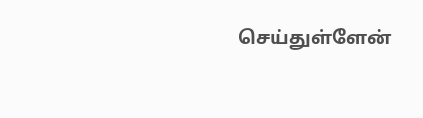செய்துள்ளேன்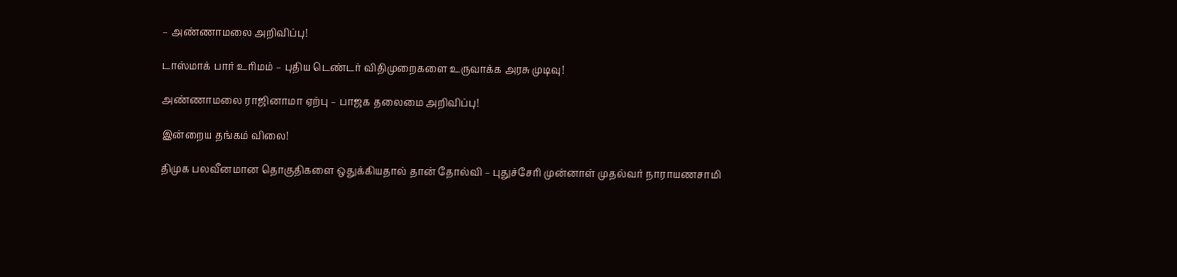– அண்ணாமலை அறிவிப்பு!

டாஸ்மாக் பார் உரிமம் – புதிய டெண்டர் விதிமுறைகளை உருவாக்க அரசு முடிவு!

அண்ணாமலை ராஜினாமா ஏற்பு – பாஜக தலைமை அறிவிப்பு!

இன்றைய தங்கம் விலை!

திமுக பலவீனமான தொகுதிகளை ஒதுக்கியதால் தான் தோல்வி – புதுச்சேரி முன்னாள் முதல்வர் நாராயணசாமி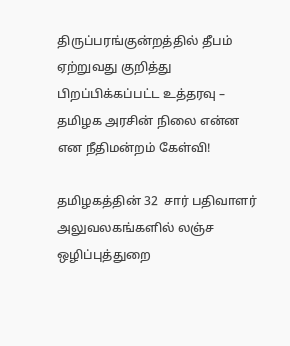திருப்பரங்குன்றத்தில் தீபம் ஏற்றுவது குறித்து பிறப்பிக்கப்பட்ட உத்தரவு – தமிழக அரசின் நிலை என்ன என நீதிமன்றம் கேள்வி!

தமிழகத்தின் 32  சார் பதிவாளர் அலுவலகங்களில் லஞ்ச ஒழிப்புத்துறை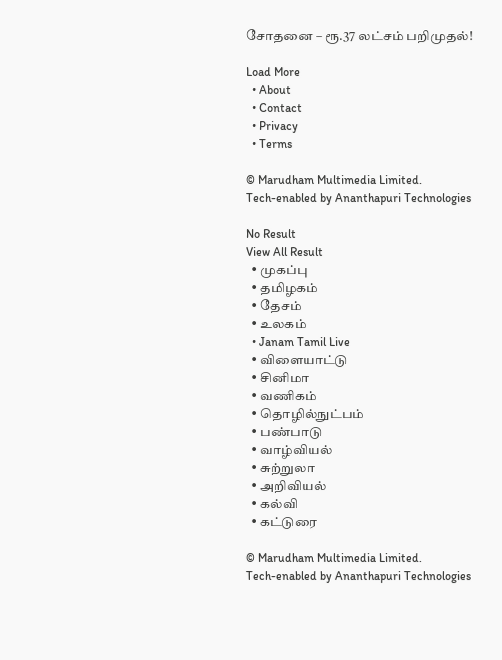சோதனை – ரூ.37 லட்சம் பறிமுதல்!

Load More
  • About
  • Contact
  • Privacy
  • Terms

© Marudham Multimedia Limited.
Tech-enabled by Ananthapuri Technologies

No Result
View All Result
  • முகப்பு
  • தமிழகம்
  • தேசம்
  • உலகம்
  • Janam Tamil Live
  • விளையாட்டு
  • சினிமா
  • வணிகம்
  • தொழில்நுட்பம்
  • பண்பாடு
  • வாழ்வியல்
  • சுற்றுலா
  • அறிவியல்
  • கல்வி
  • கட்டுரை

© Marudham Multimedia Limited.
Tech-enabled by Ananthapuri Technologies